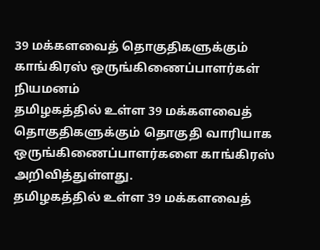39 மக்களவைத் தொகுதிகளுக்கும் காங்கிரஸ் ஒருங்கிணைப்பாளர்கள் நியமனம்
தமிழகத்தில் உள்ள 39 மக்களவைத் தொகுதிகளுக்கும் தொகுதி வாரியாக ஒருங்கிணைப்பாளர்களை காங்கிரஸ் அறிவித்துள்ளது.
தமிழகத்தில் உள்ள 39 மக்களவைத்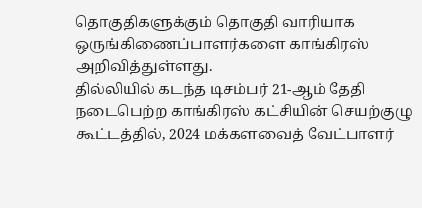தொகுதிகளுக்கும் தொகுதி வாரியாக ஒருங்கிணைப்பாளர்களை காங்கிரஸ் அறிவித்துள்ளது.
தில்லியில் கடந்த டிசம்பர் 21-ஆம் தேதி நடைபெற்ற காங்கிரஸ் கட்சியின் செயற்குழு கூட்டத்தில், 2024 மக்களவைத் வேட்பாளர்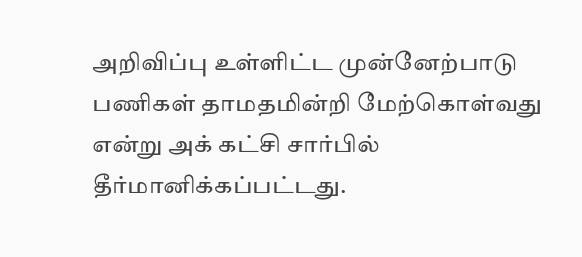அறிவிப்பு உள்ளிட்ட முன்னேற்பாடு பணிகள் தாமதமின்றி மேற்கொள்வது என்று அக் கட்சி சார்பில் தீர்மானிக்கப்பட்டது.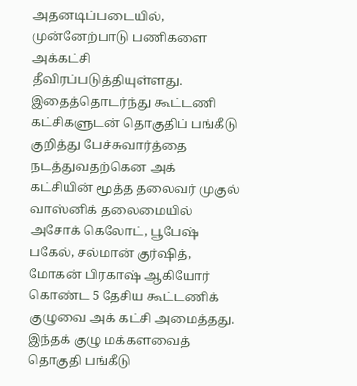அதனடிப்படையில், முன்னேற்பாடு பணிகளை அக்கட்சி தீவிரப்படுத்தியுள்ளது.
இதைத்தொடர்ந்து கூட்டணி கட்சிகளுடன் தொகுதிப் பங்கீடு குறித்து பேச்சுவார்த்தை நடத்துவதற்கென அக் கட்சியின் மூத்த தலைவர் முகுல் வாஸ்னிக் தலைமையில் அசோக் கெலோட், பூபேஷ் பகேல், சல்மான் குர்ஷித், மோகன் பிரகாஷ் ஆகியோர் கொண்ட 5 தேசிய கூட்டணிக் குழுவை அக் கட்சி அமைத்தது. இந்தக் குழு மக்களவைத் தொகுதி பங்கீடு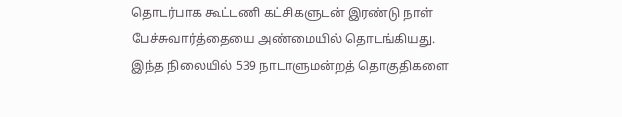தொடர்பாக கூட்டணி கட்சிகளுடன் இரண்டு நாள் பேச்சுவார்த்தையை அண்மையில் தொடங்கியது.
இந்த நிலையில் 539 நாடாளுமன்றத் தொகுதிகளை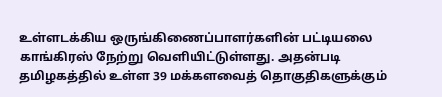உள்ளடக்கிய ஒருங்கிணைப்பாளர்களின் பட்டியலை காங்கிரஸ் நேற்று வெளியிட்டுள்ளது. அதன்படி தமிழகத்தில் உள்ள 39 மக்களவைத் தொகுதிகளுக்கும்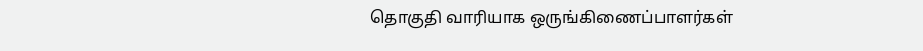தொகுதி வாரியாக ஒருங்கிணைப்பாளர்கள்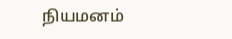நியமனம்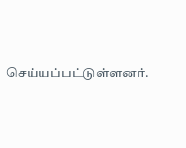செய்யப்பட்டுள்ளனர்.